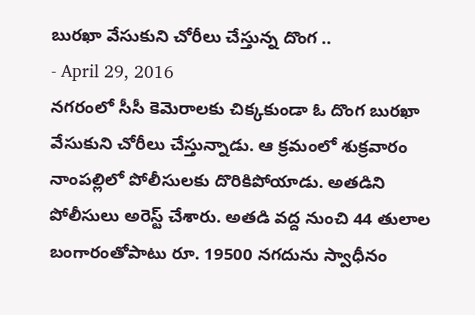బురఖా వేసుకుని చోరీలు చేస్తున్న దొంగ ..
- April 29, 2016
నగరంలో సీసీ కెమెరాలకు చిక్కకుండా ఓ దొంగ బురఖా వేసుకుని చోరీలు చేస్తున్నాడు. ఆ క్రమంలో శుక్రవారం నాంపల్లిలో పోలీసులకు దొరికిపోయాడు. అతడిని పోలీసులు అరెస్ట్ చేశారు. అతడి వద్ద నుంచి 44 తులాల బంగారంతోపాటు రూ. 19500 నగదును స్వాధీనం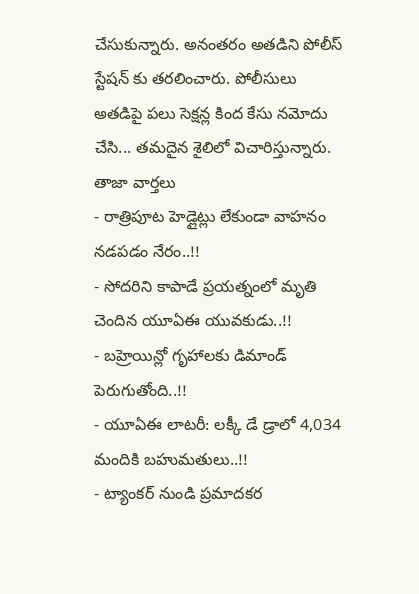చేసుకున్నారు. అనంతరం అతడిని పోలీస్ స్టేషన్ కు తరలించారు. పోలీసులు అతడిపై పలు సెక్షన్ల కింద కేసు నమోదు చేసి... తమదైన శైలిలో విచారిస్తున్నారు.
తాజా వార్తలు
- రాత్రిపూట హెడ్లైట్లు లేకుండా వాహనం నడపడం నేరం..!!
- సోదరిని కాపాడే ప్రయత్నంలో మృతి చెందిన యూఏఈ యువకుడు..!!
- బహ్రెయిన్లో గృహాలకు డిమాండ్ పెరుగుతోంది..!!
- యూఏఈ లాటరీ: లక్కీ డే డ్రాలో 4,034 మందికి బహుమతులు..!!
- ట్యాంకర్ నుండి ప్రమాదకర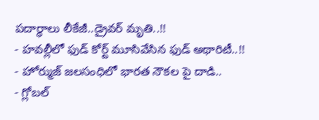పదార్థాలు లీకేజీ..డ్రైవర్ మృతి..!!
- హవల్లీలో ఫుడ్ కోర్ట్ మూసివేసిన ఫుడ్ అథారిటీ..!!
- హోర్ముజ్ జలసంధిలో భారత నౌకల పై దాడి..
- గ్లోబల్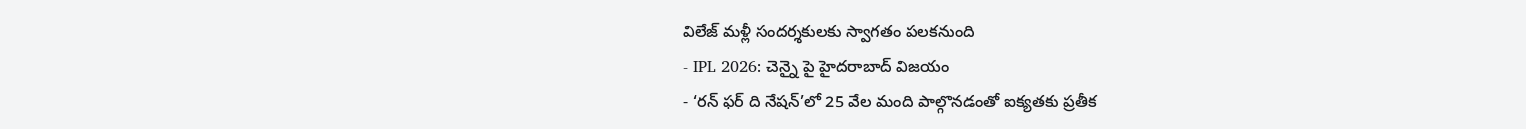విలేజ్ మళ్లీ సందర్శకులకు స్వాగతం పలకనుంది
- IPL 2026: చెన్నై పై హైదరాబాద్ విజయం
- ‘రన్ ఫర్ ది నేషన్’లో 25 వేల మంది పాల్గొనడంతో ఐక్యతకు ప్రతీక